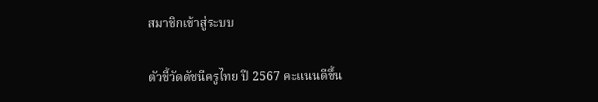สมาชิกเข้าสู่ระบบ

ตัวชี้วัดดัชนีครูไทย ปี 2567 คะแนนดีขึ้น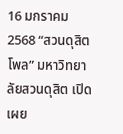16 มกราคม 2568 “สวนดุสิตโพล” มหาวิทยาลัยสวนดุสิต เปิดเผย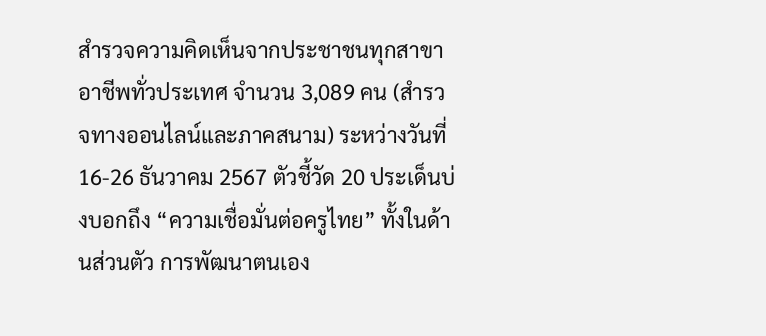สำรวจความคิดเห็นจากประชาชนทุกสาขาอาชีพทั่วประเทศ จำนวน 3,089 คน (สำรวจทางออนไลน์และภาคสนาม) ระหว่างวันที่ 16-26 ธันวาคม 2567 ตัวชี้วัด 20 ประเด็นบ่งบอกถึง “ความเชื่อมั่นต่อครูไทย” ทั้งในด้านส่วนตัว การพัฒนาตนเอง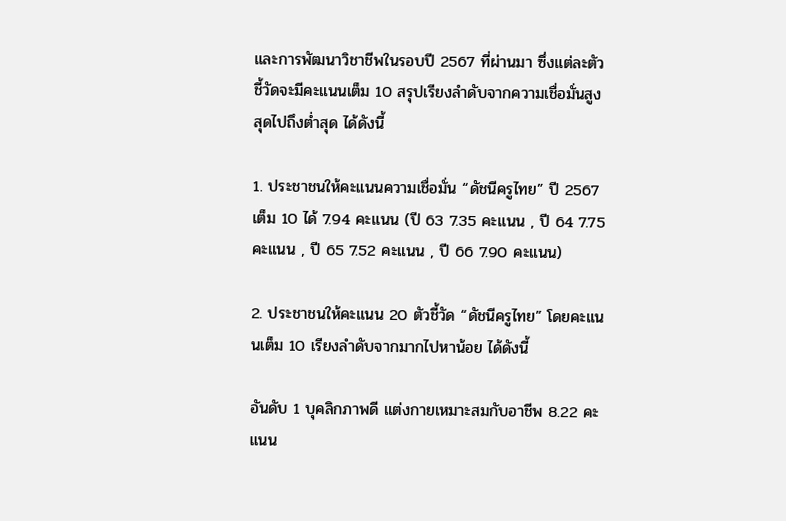และการพัฒนาวิชาชีพในรอบปี 2567 ที่ผ่านมา ซึ่งแต่ละตัวชี้วัดจะมีคะแนนเต็ม 10 สรุปเรียงลำดับจากความเชื่อมั่นสูงสุดไปถึงต่ำสุด ได้ดังนี้

1. ประชาชนให้คะแนนความเชื่อมั่น “ดัชนีครูไทย” ปี 2567  เต็ม 10 ได้ 7.94 คะแนน (ปี 63 7.35 คะแนน , ปี 64 7.75 คะแนน , ปี 65 7.52 คะแนน , ปี 66 7.90 คะแนน)

2. ประชาชนให้คะแนน 20 ตัวชี้วัด “ดัชนีครูไทย” โดยคะแนนเต็ม 10 เรียงลำดับจากมากไปหาน้อย ได้ดังนี้

อันดับ 1 บุคลิกภาพดี แต่งกายเหมาะสมกับอาชีพ 8.22 คะแนน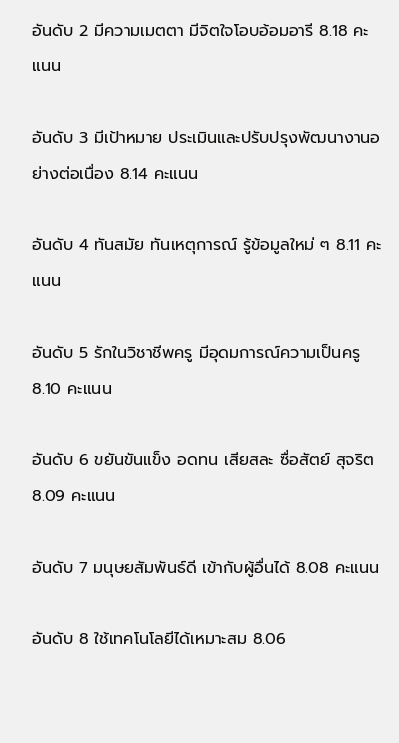อันดับ 2 มีความเมตตา มีจิตใจโอบอ้อมอารี 8.18 คะแนน

อันดับ 3 มีเป้าหมาย ประเมินและปรับปรุงพัฒนางานอย่างต่อเนื่อง 8.14 คะแนน

อันดับ 4 ทันสมัย ทันเหตุการณ์ รู้ข้อมูลใหม่ ๆ 8.11 คะแนน

อันดับ 5 รักในวิชาชีพครู มีอุดมการณ์ความเป็นครู 8.10 คะแนน

อันดับ 6 ขยันขันแข็ง อดทน เสียสละ ซื่อสัตย์ สุจริต 8.09 คะแนน

อันดับ 7 มนุษยสัมพันธ์ดี เข้ากับผู้อื่นได้ 8.08 คะแนน

อันดับ 8 ใช้เทคโนโลยีได้เหมาะสม 8.06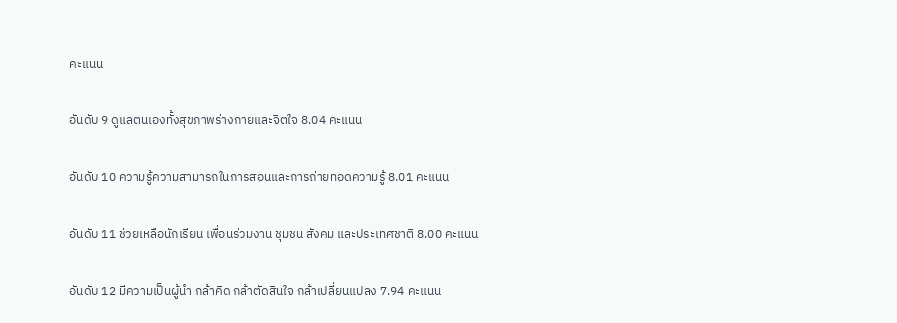คะแนน

อันดับ 9 ดูแลตนเองทั้งสุขภาพร่างกายและจิตใจ 8.04 คะแนน

อันดับ 10 ความรู้ความสามารถในการสอนและการถ่ายทอดความรู้ 8.01 คะแนน

อันดับ 11 ช่วยเหลือนักเรียน เพื่อนร่วมงาน ชุมชน สังคม และประเทศชาติ 8.00 คะแนน

อันดับ 12 มีความเป็นผู้นำ กล้าคิด กล้าตัดสินใจ กล้าเปลี่ยนแปลง 7.94 คะแนน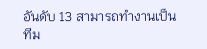อันดับ 13 สามารถทำงานเป็นทีม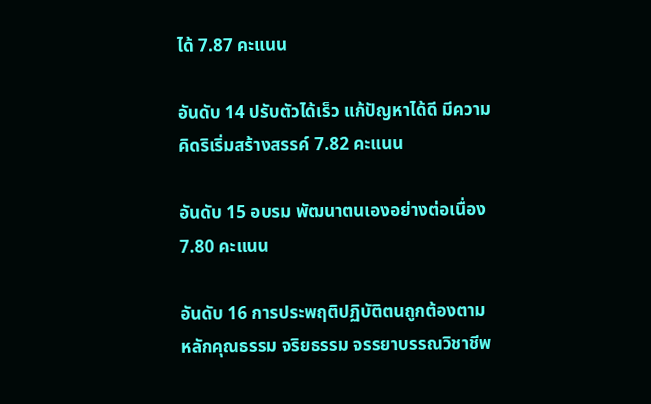ได้ 7.87 คะแนน

อันดับ 14 ปรับตัวได้เร็ว แก้ปัญหาได้ดี มีความคิดริเริ่มสร้างสรรค์ 7.82 คะแนน

อันดับ 15 อบรม พัฒนาตนเองอย่างต่อเนื่อง 7.80 คะแนน

อันดับ 16 การประพฤติปฏิบัติตนถูกต้องตามหลักคุณธรรม จริยธรรม จรรยาบรรณวิชาชีพ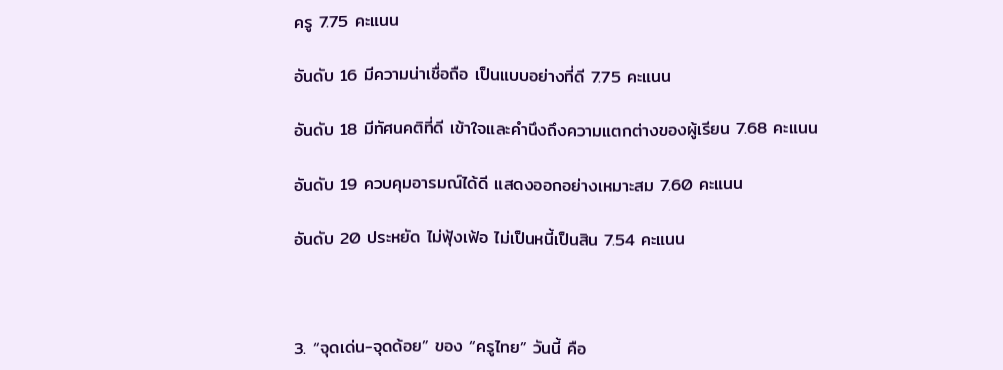ครู 7.75 คะแนน

อันดับ 16 มีความน่าเชื่อถือ เป็นแบบอย่างที่ดี 7.75 คะแนน

อันดับ 18 มีทัศนคติที่ดี เข้าใจและคำนึงถึงความแตกต่างของผู้เรียน 7.68 คะแนน

อันดับ 19 ควบคุมอารมณ์ได้ดี แสดงออกอย่างเหมาะสม 7.60 คะแนน

อันดับ 20 ประหยัด ไม่ฟุ้งเฟ้อ ไม่เป็นหนี้เป็นสิน 7.54 คะแนน



3. “จุดเด่น-จุดด้อย” ของ “ครูไทย” วันนี้ คือ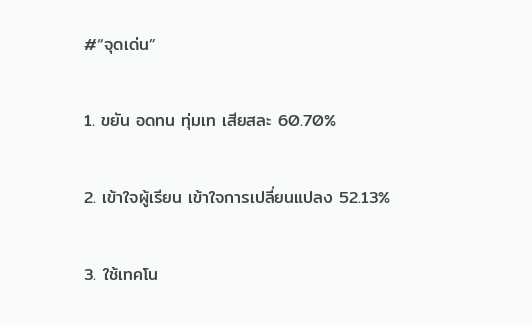#“จุดเด่น”

1. ขยัน อดทน ทุ่มเท เสียสละ 60.70%

2. เข้าใจผู้เรียน เข้าใจการเปลี่ยนแปลง 52.13%

3. ใช้เทคโน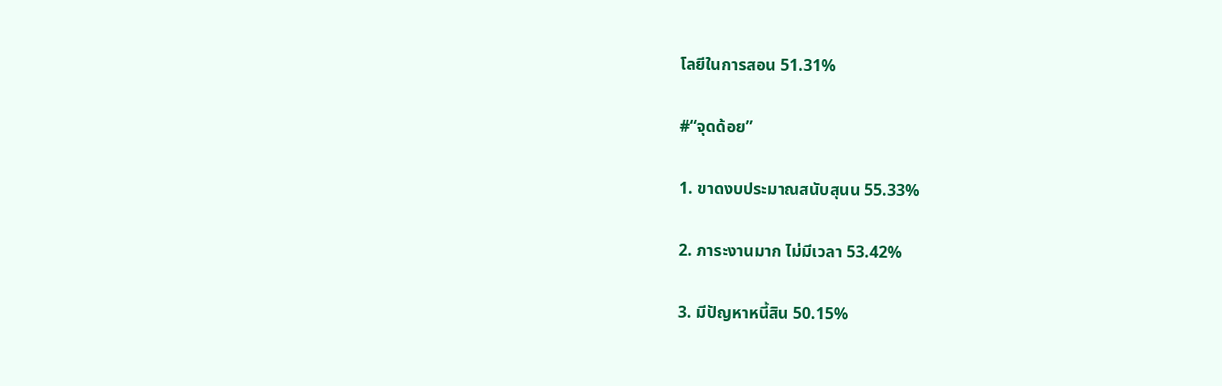โลยีในการสอน 51.31%

#“จุดด้อย”

1. ขาดงบประมาณสนับสุนน 55.33%

2. ภาระงานมาก ไม่มีเวลา 53.42%

3. มีปัญหาหนี้สิน 50.15%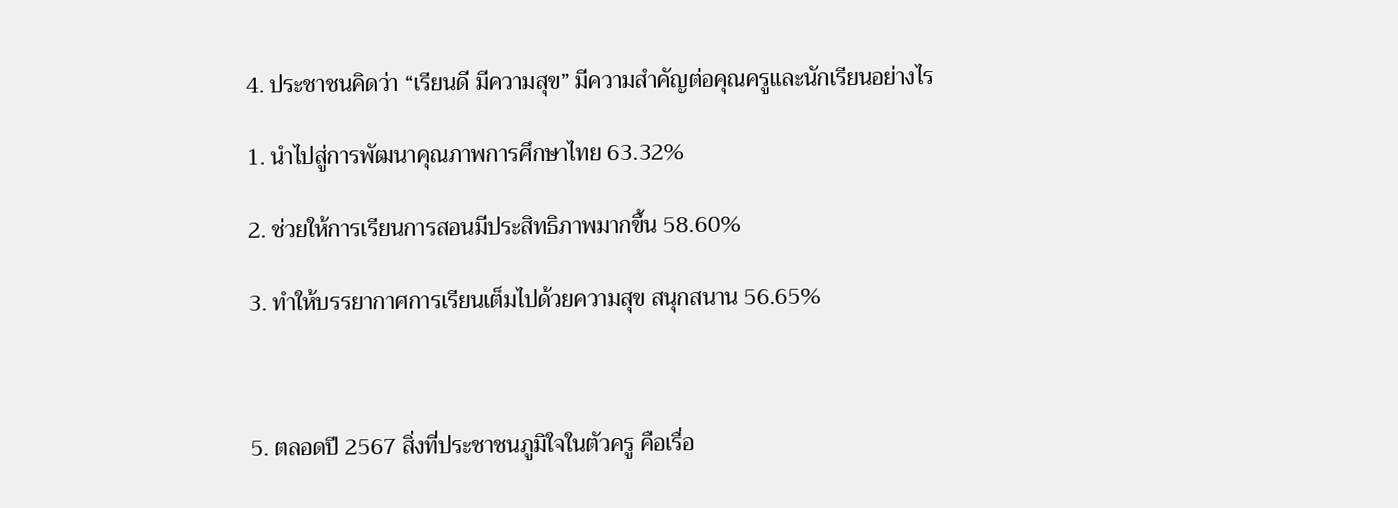4. ประชาชนคิดว่า “เรียนดี มีความสุข” มีความสำคัญต่อคุณครูและนักเรียนอย่างไร

1. นำไปสู่การพัฒนาคุณภาพการศึกษาไทย 63.32%

2. ช่วยให้การเรียนการสอนมีประสิทธิภาพมากขึ้น 58.60%

3. ทำให้บรรยากาศการเรียนเต็มไปด้วยความสุข สนุกสนาน 56.65%



5. ตลอดปี 2567 สิ่งที่ประชาชนภูมิใจในตัวครู คือเรื่อ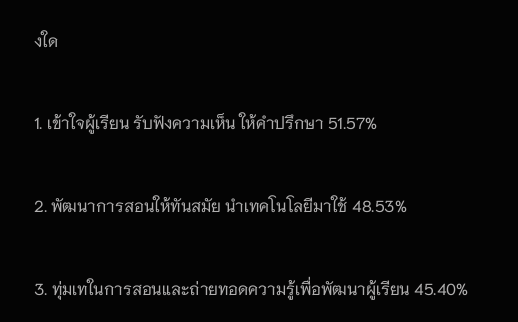งใด

1. เข้าใจผู้เรียน รับฟังความเห็น ให้คำปรึกษา 51.57%

2. พัฒนาการสอนให้ทันสมัย นำเทคโนโลยีมาใช้ 48.53%

3. ทุ่มเทในการสอนและถ่ายทอดความรู้เพื่อพัฒนาผู้เรียน 45.40%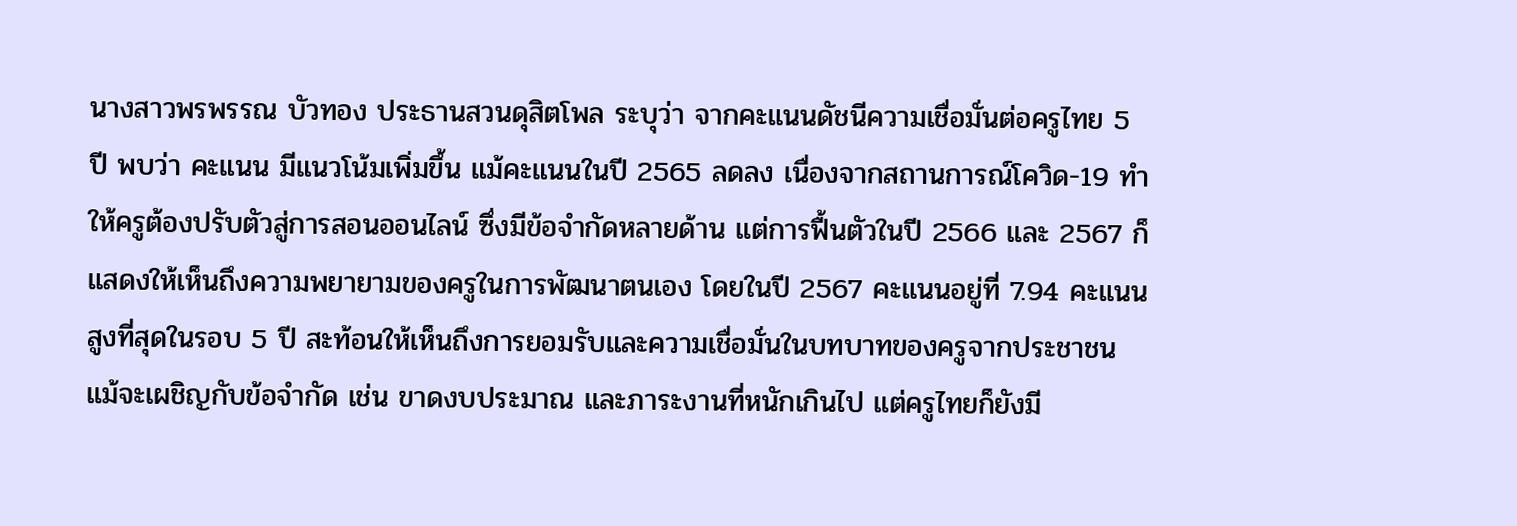นางสาวพรพรรณ บัวทอง ประธานสวนดุสิตโพล ระบุว่า จากคะแนนดัชนีความเชื่อมั่นต่อครูไทย 5 ปี พบว่า คะแนน มีแนวโน้มเพิ่มขึ้น แม้คะแนนในปี 2565 ลดลง เนื่องจากสถานการณ์โควิด-19 ทำให้ครูต้องปรับตัวสู่การสอนออนไลน์ ซึ่งมีข้อจำกัดหลายด้าน แต่การฟื้นตัวในปี 2566 และ 2567 ก็แสดงให้เห็นถึงความพยายามของครูในการพัฒนาตนเอง โดยในปี 2567 คะแนนอยู่ที่ 7.94 คะแนน สูงที่สุดในรอบ 5 ปี สะท้อนให้เห็นถึงการยอมรับและความเชื่อมั่นในบทบาทของครูจากประชาชน แม้จะเผชิญกับข้อจำกัด เช่น ขาดงบประมาณ และภาระงานที่หนักเกินไป แต่ครูไทยก็ยังมี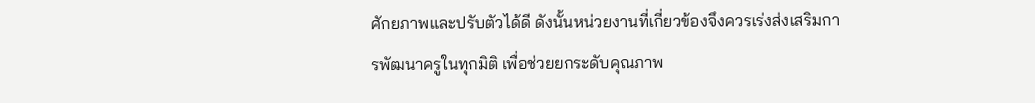ศักยภาพและปรับตัวได้ดี ดังนั้นหน่วยงานที่เกี่ยวข้องจึงควรเร่งส่งเสริมการพัฒนาครูในทุกมิติ เพื่อช่วยยกระดับคุณภาพ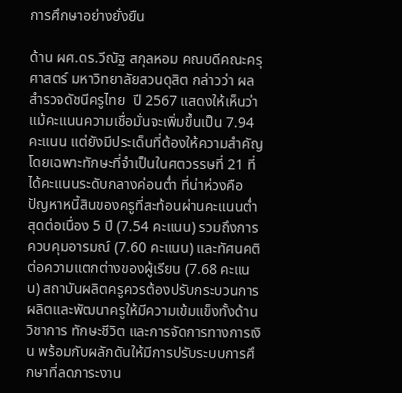การศึกษาอย่างยั่งยืน

ด้าน ผศ.ดร.วีณัฐ สกุลหอม คณบดีคณะครุศาสตร์ มหาวิทยาลัยสวนดุสิต กล่าวว่า ผลสำรวจดัชนีครูไทย  ปี 2567 แสดงให้เห็นว่า แม้คะแนนความเชื่อมั่นจะเพิ่มขึ้นเป็น 7.94 คะแนน แต่ยังมีประเด็นที่ต้องให้ความสำคัญ โดยเฉพาะทักษะที่จำเป็นในศตวรรษที่ 21 ที่ได้คะแนนระดับกลางค่อนต่ำ ที่น่าห่วงคือปัญหาหนี้สินของครูที่สะท้อนผ่านคะแนนต่ำสุดต่อเนื่อง 5 ปี (7.54 คะแนน) รวมถึงการควบคุมอารมณ์ (7.60 คะแนน) และทัศนคติต่อความแตกต่างของผู้เรียน (7.68 คะแนน) สถาบันผลิตครูควรต้องปรับกระบวนการผลิตและพัฒนาครูให้มีความเข้มแข็งทั้งด้านวิชาการ ทักษะชีวิต และการจัดการทางการเงิน พร้อมกับผลักดันให้มีการปรับระบบการศึกษาที่ลดภาระงาน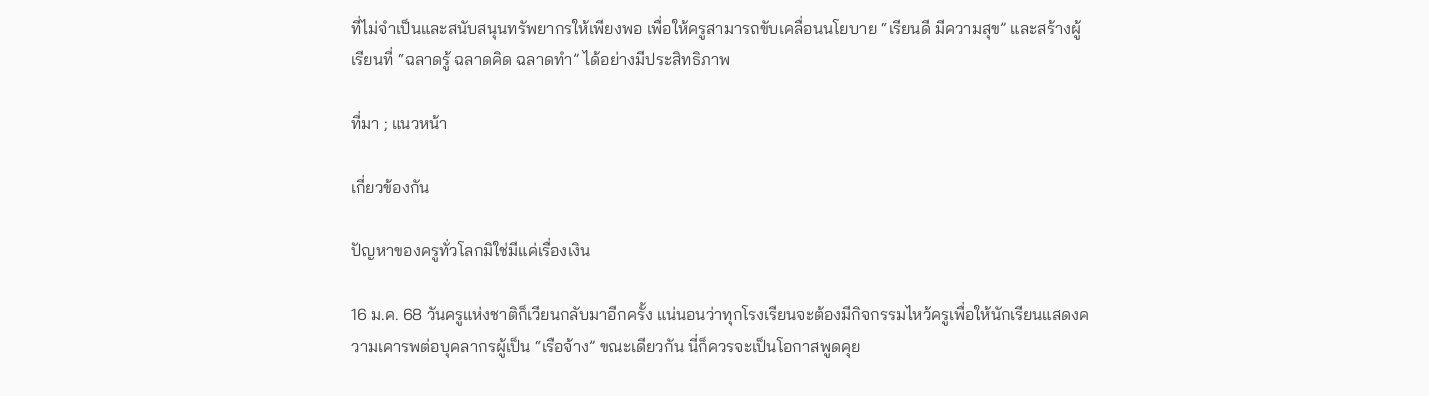ที่ไม่จำเป็นและสนับสนุนทรัพยากรให้เพียงพอ เพื่อให้ครูสามารถขับเคลื่อนนโยบาย “เรียนดี มีความสุข” และสร้างผู้เรียนที่ “ฉลาดรู้ ฉลาดคิด ฉลาดทำ” ได้อย่างมีประสิทธิภาพ

ที่มา ; แนวหน้า

เกี่ยวข้องกัน

ปัญหาของครูทั่วโลกมิใช่มีแค่เรื่องเงิน

16 ม.ค. 68 วันครูแห่งชาติก็เวียนกลับมาอีกครั้ง แน่นอนว่าทุกโรงเรียนจะต้องมีกิจกรรมไหว้ครูเพื่อให้นักเรียนแสดงความเคารพต่อบุคลากรผู้เป็น “เรือจ้าง” ขณะเดียวกัน นี่ก็ควรจะเป็นโอกาสพูดคุย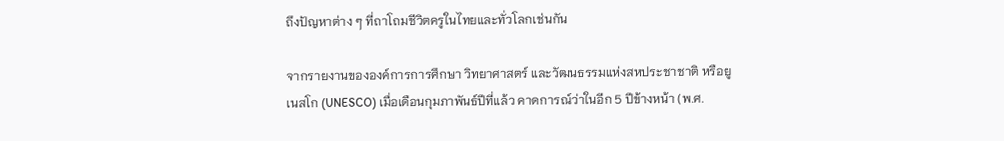ถึงปัญหาต่าง ๆ ที่ถาโถมชีวิตครูในไทยและทั่วโลกเช่นกัน

จากรายงานขององค์การการศึกษา วิทยาศาสตร์ และวัฒนธรรมแห่งสหประชาชาติ หรือยูเนสโก (UNESCO) เมื่อเดือนกุมภาพันธ์ปีที่แล้ว คาดการณ์ว่าในอีก 5 ปีข้างหน้า (พ.ศ.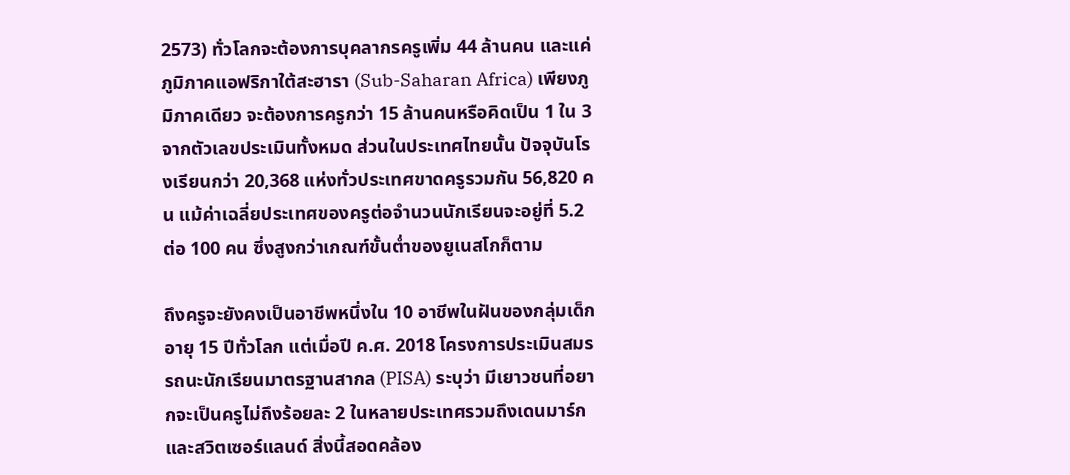2573) ทั่วโลกจะต้องการบุคลากรครูเพิ่ม 44 ล้านคน และแค่ภูมิภาคแอฟริกาใต้สะฮารา (Sub-Saharan Africa) เพียงภูมิภาคเดียว จะต้องการครูกว่า 15 ล้านคนหรือคิดเป็น 1 ใน 3 จากตัวเลขประเมินทั้งหมด ส่วนในประเทศไทยนั้น ปัจจุบันโรงเรียนกว่า 20,368 แห่งทั่วประเทศขาดครูรวมกัน 56,820 คน แม้ค่าเฉลี่ยประเทศของครูต่อจำนวนนักเรียนจะอยู่ที่ 5.2 ต่อ 100 คน ซึ่งสูงกว่าเกณฑ์ขั้นต่ำของยูเนสโกก็ตาม

ถึงครูจะยังคงเป็นอาชีพหนึ่งใน 10 อาชีพในฝันของกลุ่มเด็กอายุ 15 ปีทั่วโลก แต่เมื่อปี ค.ศ. 2018 โครงการประเมินสมรรถนะนักเรียนมาตรฐานสากล (PISA) ระบุว่า มีเยาวชนที่อยากจะเป็นครูไม่ถึงร้อยละ 2 ในหลายประเทศรวมถึงเดนมาร์กและสวิตเซอร์แลนด์ สิ่งนี้สอดคล้อง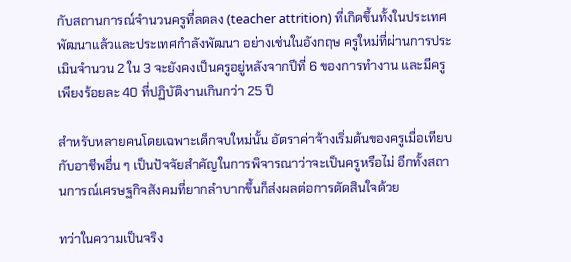กับสถานการณ์จำนวนครูที่ลดลง (teacher attrition) ที่เกิดขึ้นทั้งในประเทศพัฒนาแล้วและประเทศกำลังพัฒนา อย่างเช่นในอังกฤษ ครูใหม่ที่ผ่านการประเมินจำนวน 2 ใน 3 จะยังคงเป็นครูอยู่หลังจากปีที่ 6 ของการทำงาน และมีครูเพียงร้อยละ 40 ที่ปฏิบัติงานเกินกว่า 25 ปี

สำหรับหลายคนโดยเฉพาะเด็กจบใหม่นั้น อัตราค่าจ้างเริ่มต้นของครูเมื่อเทียบกับอาชีพอื่น ๆ เป็นปัจจัยสำคัญในการพิจารณาว่าจะเป็นครูหรือไม่ อีกทั้งสถานการณ์เศรษฐกิจสังคมที่ยากลำบากขึ้นก็ส่งผลต่อการตัดสินใจด้วย

ทว่าในความเป็นจริง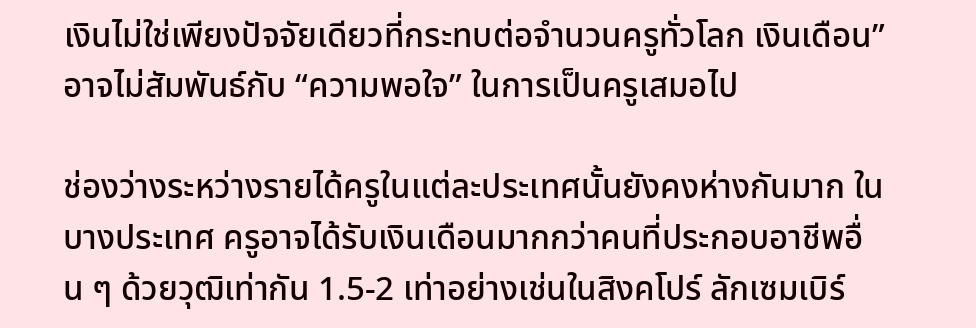เงินไม่ใช่เพียงปัจจัยเดียวที่กระทบต่อจำนวนครูทั่วโลก เงินเดือน” อาจไม่สัมพันธ์กับ “ความพอใจ” ในการเป็นครูเสมอไป

ช่องว่างระหว่างรายได้ครูในแต่ละประเทศนั้นยังคงห่างกันมาก ในบางประเทศ ครูอาจได้รับเงินเดือนมากกว่าคนที่ประกอบอาชีพอื่น ๆ ด้วยวุฒิเท่ากัน 1.5-2 เท่าอย่างเช่นในสิงคโปร์ ลักเซมเบิร์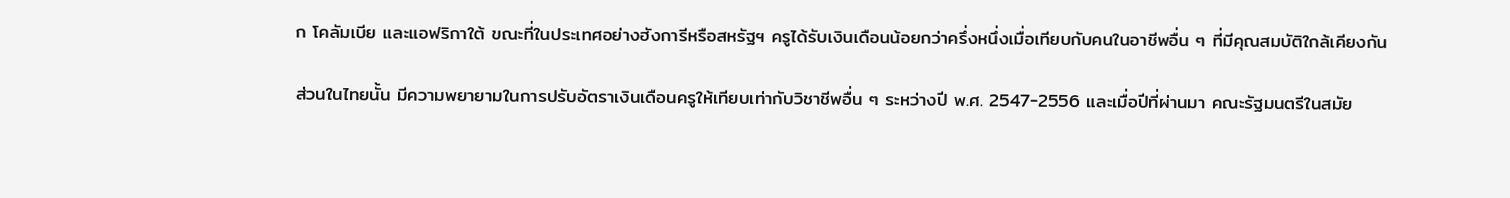ก โคลัมเบีย และแอฟริกาใต้ ขณะที่ในประเทศอย่างฮังการีหรือสหรัฐฯ ครูได้รับเงินเดือนน้อยกว่าครึ่งหนึ่งเมื่อเทียบกับคนในอาชีพอื่น ๆ ที่มีคุณสมบัติใกล้เคียงกัน

ส่วนในไทยนั้น มีความพยายามในการปรับอัตราเงินเดือนครูให้เทียบเท่ากับวิชาชีพอื่น ๆ ระหว่างปี พ.ศ. 2547-2556 และเมื่อปีที่ผ่านมา คณะรัฐมนตรีในสมัย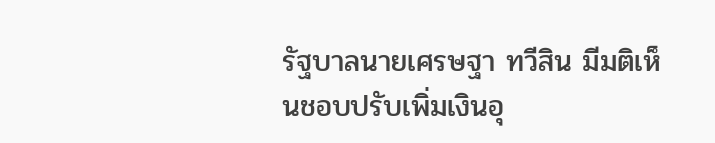รัฐบาลนายเศรษฐา ทวีสิน มีมติเห็นชอบปรับเพิ่มเงินอุ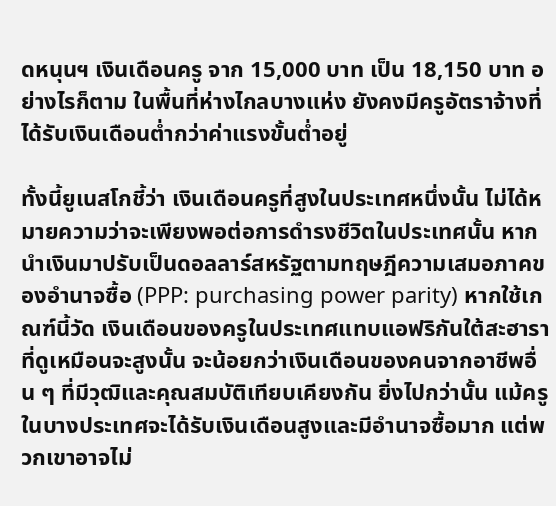ดหนุนฯ เงินเดือนครู จาก 15,000 บาท เป็น 18,150 บาท อย่างไรก็ตาม ในพื้นที่ห่างไกลบางแห่ง ยังคงมีครูอัตราจ้างที่ได้รับเงินเดือนต่ำกว่าค่าแรงขั้นต่ำอยู่

ทั้งนี้ยูเนสโกชี้ว่า เงินเดือนครูที่สูงในประเทศหนึ่งนั้น ไม่ได้หมายความว่าจะเพียงพอต่อการดำรงชีวิตในประเทศนั้น หากนำเงินมาปรับเป็นดอลลาร์สหรัฐตามทฤษฎีความเสมอภาคของอำนาจซื้อ (PPP: purchasing power parity) หากใช้เกณฑ์นี้วัด เงินเดือนของครูในประเทศแทบแอฟริกันใต้สะฮาราที่ดูเหมือนจะสูงนั้น จะน้อยกว่าเงินเดือนของคนจากอาชีพอื่น ๆ ที่มีวุฒิและคุณสมบัติเทียบเคียงกัน ยิ่งไปกว่านั้น แม้ครูในบางประเทศจะได้รับเงินเดือนสูงและมีอำนาจซื้อมาก แต่พวกเขาอาจไม่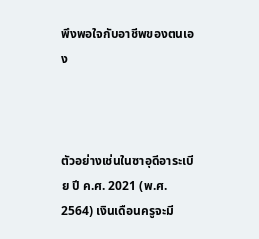พึงพอใจกับอาชีพของตนเอง



ตัวอย่างเช่นในซาอุดีอาระเบีย ปี ค.ศ. 2021 (พ.ศ. 2564) เงินเดือนครูจะมี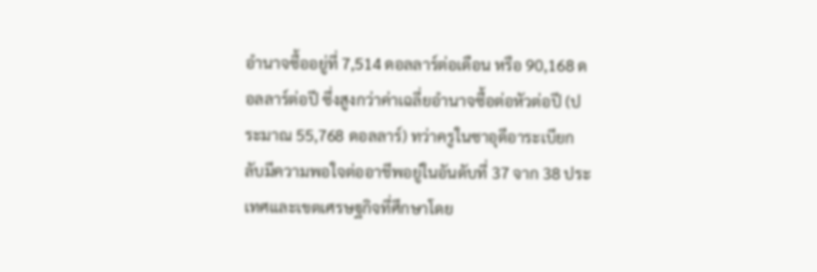อำนาจซื้ออยู่ที่ 7,514 ดอลลาร์ต่อเดือน หรือ 90,168 ดอลลาร์ต่อปี ซึ่งสูงกว่าค่าเฉลี่ยอำนาจซื้อต่อหัวต่อปี (ประมาณ 55,768 ดอลลาร์) ทว่าครูในซาอุดีอาระเบียกลับมีความพอใจต่ออาชีพอยู่ในอันดับที่ 37 จาก 38 ประเทศและเขตเศรษฐกิจที่ศึกษาโดย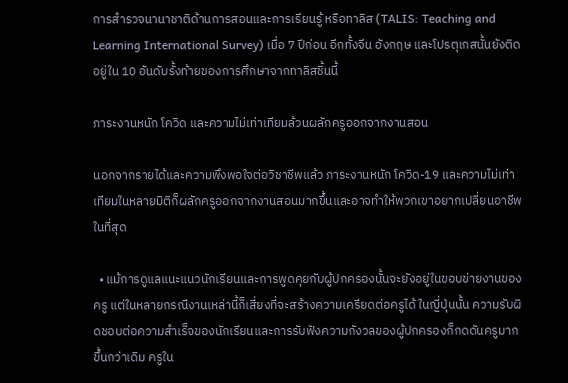การสำรวจนานาชาติด้านการสอนและการเรียนรู้ หรือทาลิส (TALIS: Teaching and Learning International Survey) เมื่อ 7 ปีก่อน อีกทั้งจีน อังกฤษ และโปรตุเกสนั้นยังติดอยู่ใน 10 อันดับรั้งท้ายของการศึกษาจากทาลิสชิ้นนี้

ภาระงานหนัก โควิด และความไม่เท่าเทียมล้วนผลักครูออกจากงานสอน

นอกจากรายได้และความพึงพอใจต่อวิชาชีพแล้ว ภาระงานหนัก โควิด-19 และความไม่เท่าเทียมในหลายมิติก็ผลักครูออกจากงานสอนมากขึ้นและอาจทำให้พวกเขาอยากเปลี่ยนอาชีพในที่สุด

  • แม้การดูแลแนะแนวนักเรียนและการพูดคุยกับผู้ปกครองนั้นจะยังอยู่ในขอบข่ายงานของครู แต่ในหลายกรณีงานเหล่านี้ก็เสี่ยงที่จะสร้างความเครียดต่อครูได้ ในญี่ปุ่นนั้น ความรับผิดชอบต่อความสำเร็จของนักเรียนและการรับฟังความกังวลของผู้ปกครองก็กดดันครูมากขึ้นกว่าเดิม ครูใน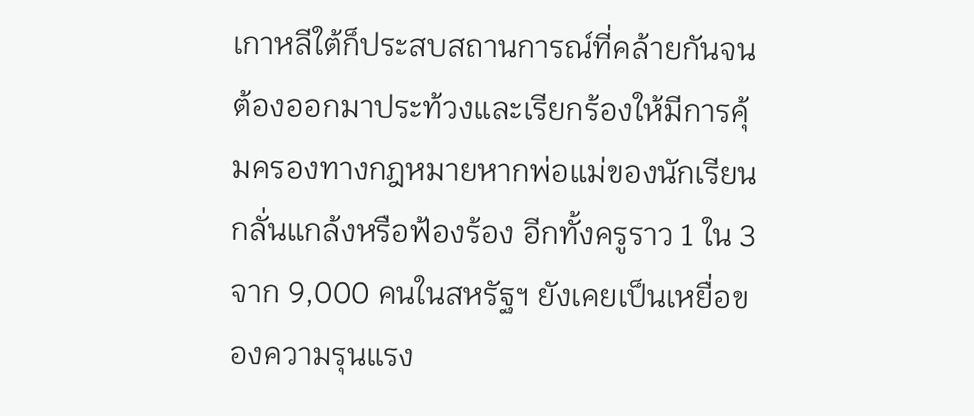เกาหลีใต้ก็ประสบสถานการณ์ที่คล้ายกันจนต้องออกมาประท้วงและเรียกร้องให้มีการคุ้มครองทางกฎหมายหากพ่อแม่ของนักเรียนกลั่นแกล้งหรือฟ้องร้อง อีกทั้งครูราว 1 ใน 3 จาก 9,000 คนในสหรัฐฯ ยังเคยเป็นเหยื่อของความรุนแรง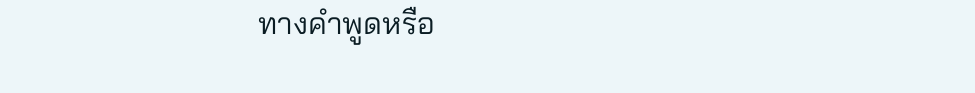ทางคำพูดหรือ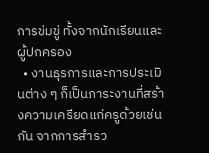การข่มขู่ ทั้งจากนักเรียนและผู้ปกครอง
  • งานธุรการและการประเมินต่าง ๆ ก็เป็นภาระงานที่สร้างความเครียดแก่ครูด้วยเช่นกัน จากการสำรว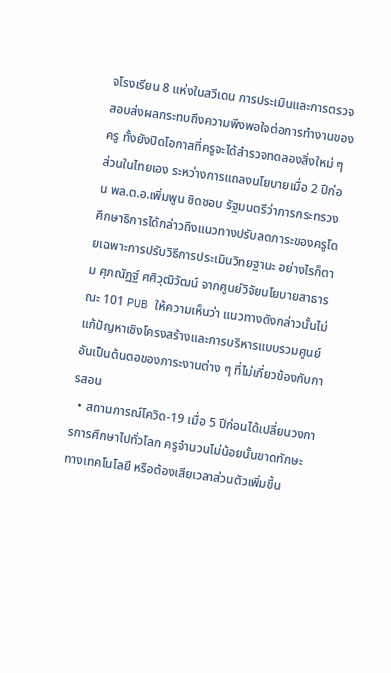จโรงเรียน 8 แห่งในสวีเดน การประเมินและการตรวจสอบส่งผลกระทบถึงความพึงพอใจต่อการทำงานของครู ทั้งยังปิดโอกาสที่ครูจะได้สำรวจทดลองสิ่งใหม่ ๆ ส่วนในไทยเอง ระหว่างการแถลงนโยบายเมื่อ 2 ปีก่อน พล.ต.อ.เพิ่มพูน ชิดชอบ รัฐมนตรีว่าการกระทรวงศึกษาธิการได้กล่าวถึงแนวทางปรับลดภาระของครูโดยเฉพาะการปรับวิธีการประเมินวิทยฐานะ อย่างไรก็ตาม ศุภณัฏฐ์ ศศิวุฒิวัฒน์ จากศูนย์วิจัยนโยบายสาธารณะ 101 PUB ให้ความเห็นว่า แนวทางดังกล่าวนั้นไม่แก้ปัญหาเชิงโครงสร้างและการบริหารแบบรวมศูนย์ อันเป็นต้นตอของภาระงานต่าง ๆ ที่ไม่เกี่ยวข้องกับการสอน
  • สถานการณ์โควิด-19 เมื่อ 5 ปีก่อนได้เปลี่ยนวงการการศึกษาไปทั่วโลก ครูจำนวนไม่น้อยนั้นขาดทักษะทางเทคโนโลยี หรือต้องเสียเวลาส่วนตัวเพิ่มขึ้น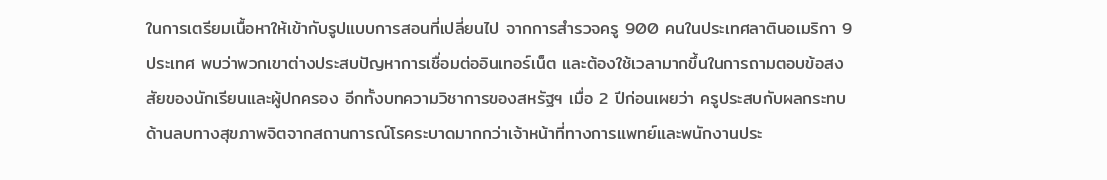ในการเตรียมเนื้อหาให้เข้ากับรูปแบบการสอนที่เปลี่ยนไป จากการสำรวจครู 900 คนในประเทศลาตินอเมริกา 9 ประเทศ พบว่าพวกเขาต่างประสบปัญหาการเชื่อมต่ออินเทอร์เน็ต และต้องใช้เวลามากขึ้นในการถามตอบข้อสงสัยของนักเรียนและผู้ปกครอง อีกทั้งบทความวิชาการของสหรัฐฯ เมื่อ 2 ปีก่อนเผยว่า ครูประสบกับผลกระทบด้านลบทางสุขภาพจิตจากสถานการณ์โรคระบาดมากกว่าเจ้าหน้าที่ทางการแพทย์และพนักงานประ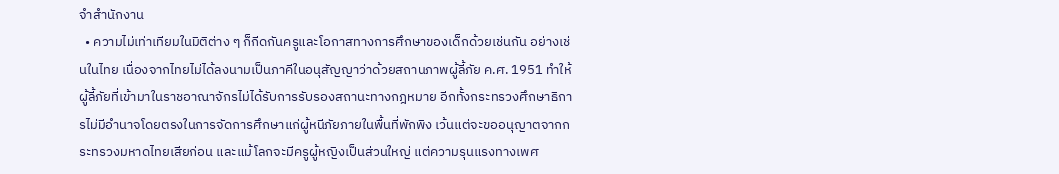จำสำนักงาน
  • ความไม่เท่าเทียมในมิติต่าง ๆ ก็กีดกันครูและโอกาสทางการศึกษาของเด็กด้วยเช่นกัน อย่างเช่นในไทย เนื่องจากไทยไม่ได้ลงนามเป็นภาคีในอนุสัญญาว่าด้วยสถานภาพผู้ลี้ภัย ค.ศ. 1951 ทำให้ผู้ลี้ภัยที่เข้ามาในราชอาณาจักรไม่ได้รับการรับรองสถานะทางกฎหมาย อีกทั้งกระทรวงศึกษาธิการไม่มีอำนาจโดยตรงในการจัดการศึกษาแก่ผู้หนีภัยภายในพื้นที่พักพิง เว้นแต่จะขออนุญาตจากกระทรวงมหาดไทยเสียก่อน และแม้โลกจะมีครูผู้หญิงเป็นส่วนใหญ่ แต่ความรุนแรงทางเพศ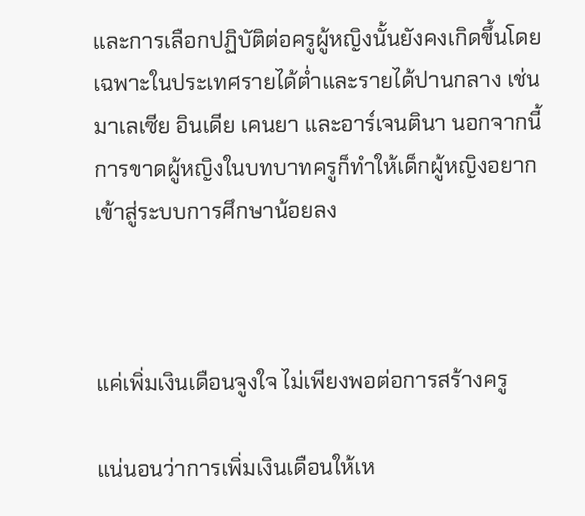และการเลือกปฏิบัติต่อครูผู้หญิงนั้นยังคงเกิดขึ้นโดยเฉพาะในประเทศรายได้ต่ำและรายได้ปานกลาง เช่น มาเลเซีย อินเดีย เคนยา และอาร์เจนตินา นอกจากนี้ การขาดผู้หญิงในบทบาทครูก็ทำให้เด็กผู้หญิงอยากเข้าสู่ระบบการศึกษาน้อยลง



แค่เพิ่มเงินเดือนจูงใจ ไม่เพียงพอต่อการสร้างครู

แน่นอนว่าการเพิ่มเงินเดือนให้เห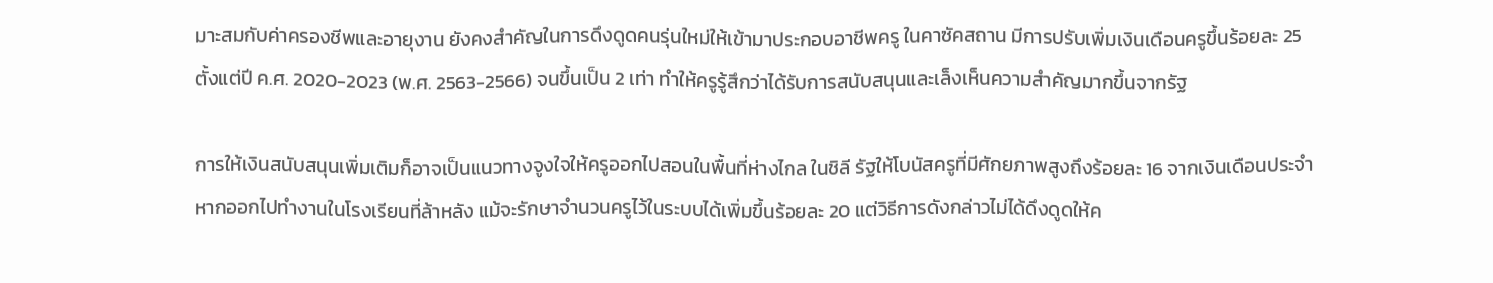มาะสมกับค่าครองชีพและอายุงาน ยังคงสำคัญในการดึงดูดคนรุ่นใหม่ให้เข้ามาประกอบอาชีพครู ในคาซัคสถาน มีการปรับเพิ่มเงินเดือนครูขึ้นร้อยละ 25 ตั้งแต่ปี ค.ศ. 2020-2023 (พ.ศ. 2563-2566) จนขึ้นเป็น 2 เท่า ทำให้ครูรู้สึกว่าได้รับการสนับสนุนและเล็งเห็นความสำคัญมากขึ้นจากรัฐ

การให้เงินสนับสนุนเพิ่มเติมก็อาจเป็นแนวทางจูงใจให้ครูออกไปสอนในพื้นที่ห่างไกล ในชิลี รัฐให้โบนัสครูที่มีศักยภาพสูงถึงร้อยละ 16 จากเงินเดือนประจำหากออกไปทำงานในโรงเรียนที่ล้าหลัง แม้จะรักษาจำนวนครูไว้ในระบบได้เพิ่มขึ้นร้อยละ 20 แต่วิธีการดังกล่าวไม่ได้ดึงดูดให้ค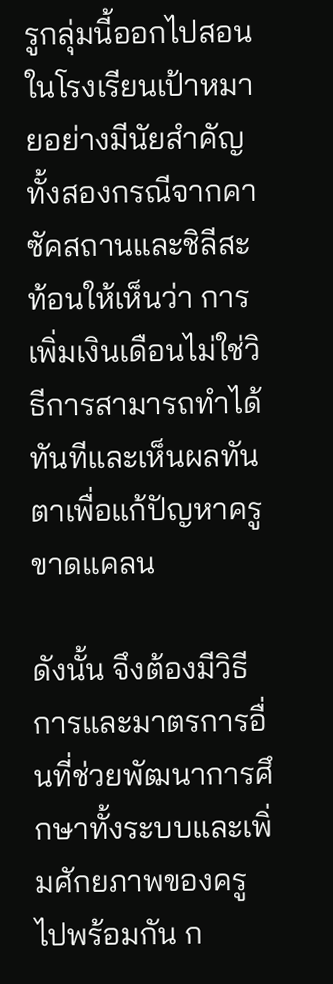รูกลุ่มนี้ออกไปสอนในโรงเรียนเป้าหมายอย่างมีนัยสำคัญ ทั้งสองกรณีจากคาซัคสถานและชิลีสะท้อนให้เห็นว่า การเพิ่มเงินเดือนไม่ใช่วิธีการสามารถทำได้ทันทีและเห็นผลทันตาเพื่อแก้ปัญหาครูขาดแคลน

ดังนั้น จึงต้องมีวิธีการและมาตรการอื่นที่ช่วยพัฒนาการศึกษาทั้งระบบและเพิ่มศักยภาพของครูไปพร้อมกัน ก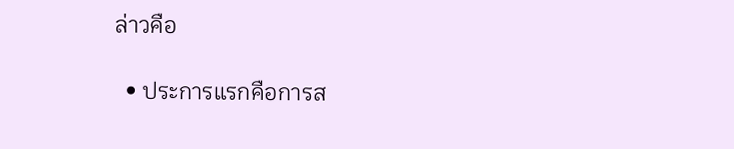ล่าวคือ

  • ประการแรกคือการส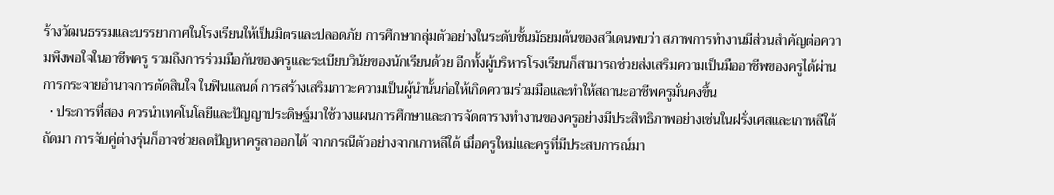ร้างวัฒนธรรมและบรรยากาศในโรงเรียนให้เป็นมิตรและปลอดภัย การศึกษากลุ่มตัวอย่างในระดับชั้นมัธยมต้นของสวีเดนพบว่า สภาพการทำงานมีส่วนสำคัญต่อความพึงพอใจในอาชีพครู รวมถึงการร่วมมือกันของครูและระเบียบวินัยของนักเรียนด้วย อีกทั้งผู้บริหารโรงเรียนก็สามารถช่วยส่งเสริมความเป็นมืออาชีพของครูได้ผ่านการกระจายอำนาจการตัดสินใจ ในฟินแลนด์ การสร้างเสริมภาวะความเป็นผู้นำนั้นก่อให้เกิดความร่วมมือและทำให้สถานะอาชีพครูมั่นคงขึ้น
  • ประการที่สอง ควรนำเทคโนโลยีและปัญญาประดิษฐ์มาใช้วางแผนการศึกษาและการจัดตารางทำงานของครูอย่างมีประสิทธิภาพอย่างเช่นในฝรั่งเศสและเกาหลีใต้ ถัดมา การจับคู่ต่างรุ่นก็อาจช่วยลดปัญหาครูลาออกได้ จากกรณีตัวอย่างจากเกาหลีใต้ เมื่อครูใหม่และครูที่มีประสบการณ์มา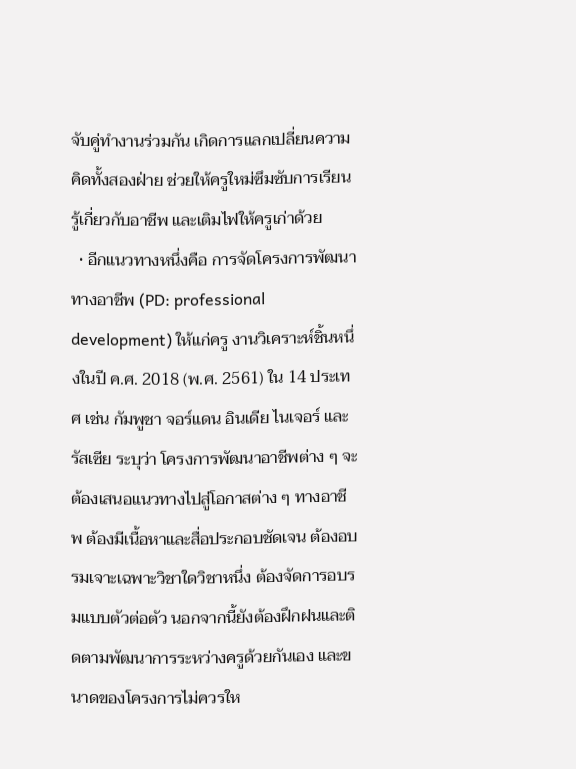จับคู่ทำงานร่วมกัน เกิดการแลกเปลี่ยนความคิดทั้งสองฝ่าย ช่วยให้ครูใหม่ซึมซับการเรียนรู้เกี่ยวกับอาชีพ และเติมไฟให้ครูเก่าด้วย
  • อีกแนวทางหนึ่งคือ การจัดโครงการพัฒนาทางอาชีพ (PD: professional development) ให้แก่ครู งานวิเคราะห์ชิ้นหนึ่งในปี ค.ศ. 2018 (พ.ศ. 2561) ใน 14 ประเทศ เช่น กัมพูชา จอร์แดน อินเดีย ไนเจอร์ และรัสเซีย ระบุว่า โครงการพัฒนาอาชีพต่าง ๆ จะต้องเสนอแนวทางไปสู่โอกาสต่าง ๆ ทางอาชีพ ต้องมีเนื้อหาและสื่อประกอบชัดเจน ต้องอบรมเจาะเฉพาะวิชาใดวิชาหนึ่ง ต้องจัดการอบรมแบบตัวต่อตัว นอกจากนี้ยังต้องฝึกฝนและติดตามพัฒนาการระหว่างครูด้วยกันเอง และขนาดของโครงการไม่ควรให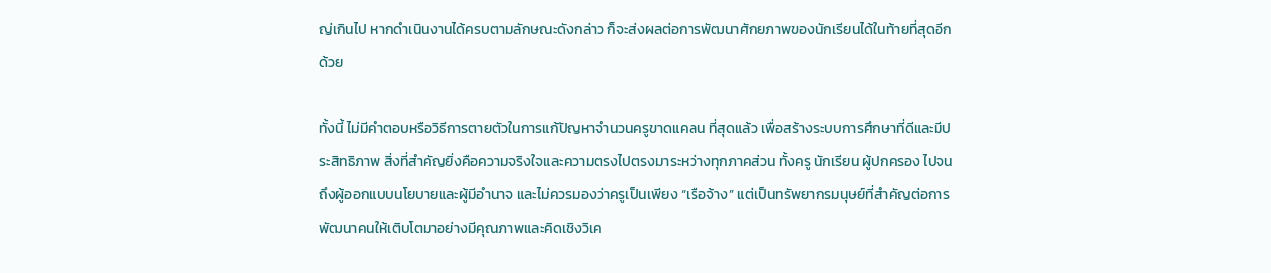ญ่เกินไป หากดำเนินงานได้ครบตามลักษณะดังกล่าว ก็จะส่งผลต่อการพัฒนาศักยภาพของนักเรียนได้ในท้ายที่สุดอีกด้วย

ทั้งนี้ ไม่มีคำตอบหรือวิธีการตายตัวในการแก้ปัญหาจำนวนครูขาดแคลน ที่สุดแล้ว เพื่อสร้างระบบการศึกษาที่ดีและมีประสิทธิภาพ สิ่งที่สำคัญยิ่งคือความจริงใจและความตรงไปตรงมาระหว่างทุกภาคส่วน ทั้งครู นักเรียน ผู้ปกครอง ไปจนถึงผู้ออกแบบนโยบายและผู้มีอำนาจ และไม่ควรมองว่าครูเป็นเพียง “เรือจ้าง” แต่เป็นทรัพยากรมนุษย์ที่สำคัญต่อการพัฒนาคนให้เติบโตมาอย่างมีคุณภาพและคิดเชิงวิเค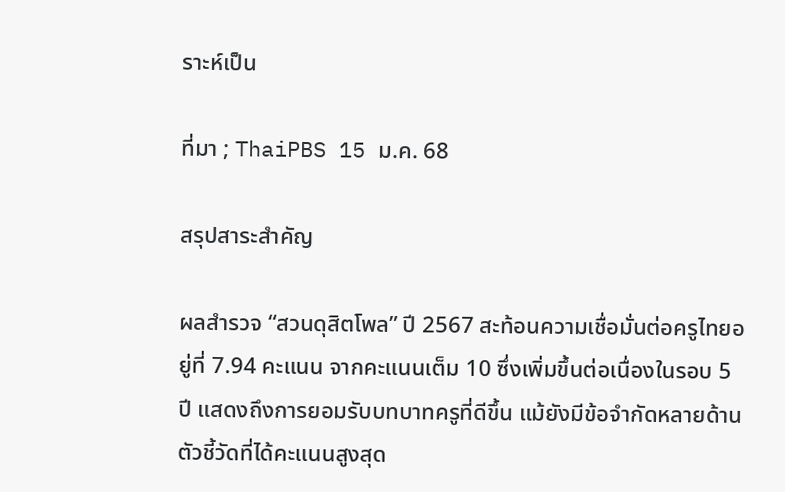ราะห์เป็น

ที่มา ; ThaiPBS 15 ม.ค. 68

สรุปสาระสำคัญ

ผลสำรวจ “สวนดุสิตโพล” ปี 2567 สะท้อนความเชื่อมั่นต่อครูไทยอยู่ที่ 7.94 คะแนน จากคะแนนเต็ม 10 ซึ่งเพิ่มขึ้นต่อเนื่องในรอบ 5 ปี แสดงถึงการยอมรับบทบาทครูที่ดีขึ้น แม้ยังมีข้อจำกัดหลายด้าน ตัวชี้วัดที่ได้คะแนนสูงสุด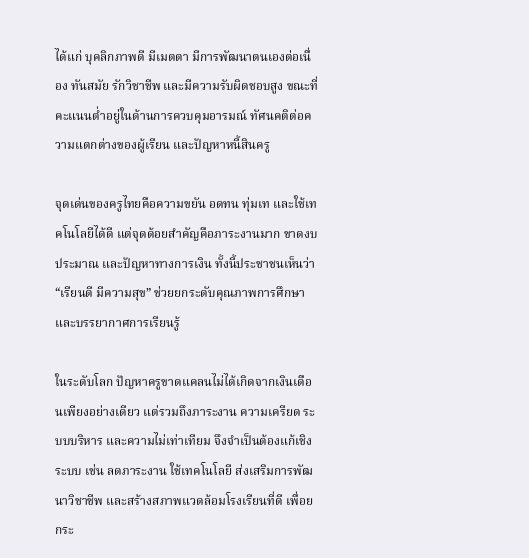ได้แก่ บุคลิกภาพดี มีเมตตา มีการพัฒนาตนเองต่อเนื่อง ทันสมัย รักวิชาชีพ และมีความรับผิดชอบสูง ขณะที่คะแนนต่ำอยู่ในด้านการควบคุมอารมณ์ ทัศนคติต่อความแตกต่างของผู้เรียน และปัญหาหนี้สินครู

จุดเด่นของครูไทยคือความขยัน อดทน ทุ่มเท และใช้เทคโนโลยีได้ดี แต่จุดด้อยสำคัญคือภาระงานมาก ขาดงบประมาณ และปัญหาทางการเงิน ทั้งนี้ประชาชนเห็นว่า “เรียนดี มีความสุข” ช่วยยกระดับคุณภาพการศึกษาและบรรยากาศการเรียนรู้

ในระดับโลก ปัญหาครูขาดแคลนไม่ได้เกิดจากเงินเดือนเพียงอย่างเดียว แต่รวมถึงภาระงาน ความเครียด ระบบบริหาร และความไม่เท่าเทียม จึงจำเป็นต้องแก้เชิงระบบ เช่น ลดภาระงาน ใช้เทคโนโลยี ส่งเสริมการพัฒนาวิชาชีพ และสร้างสภาพแวดล้อมโรงเรียนที่ดี เพื่อยกระ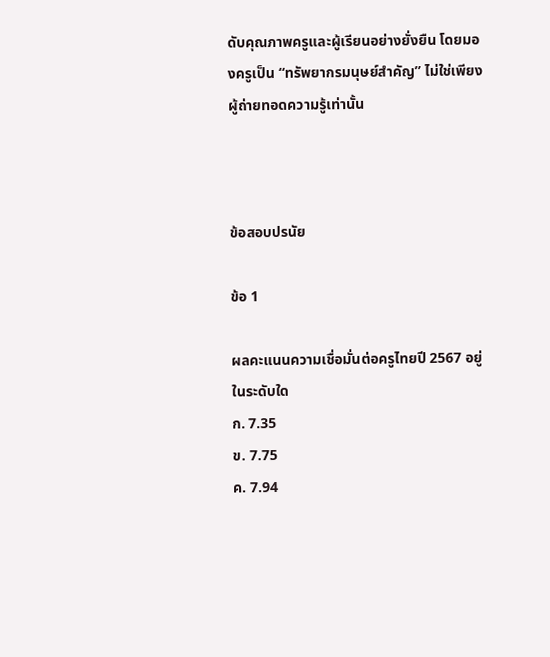ดับคุณภาพครูและผู้เรียนอย่างยั่งยืน โดยมองครูเป็น “ทรัพยากรมนุษย์สำคัญ” ไม่ใช่เพียงผู้ถ่ายทอดความรู้เท่านั้น



ข้อสอบปรนัย

ข้อ 1

ผลคะแนนความเชื่อมั่นต่อครูไทยปี 2567 อยู่ในระดับใด
ก. 7.35
ข. 7.75
ค. 7.94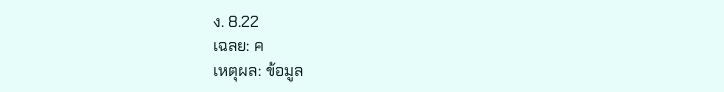ง. 8.22
เฉลย: ค
เหตุผล: ข้อมูล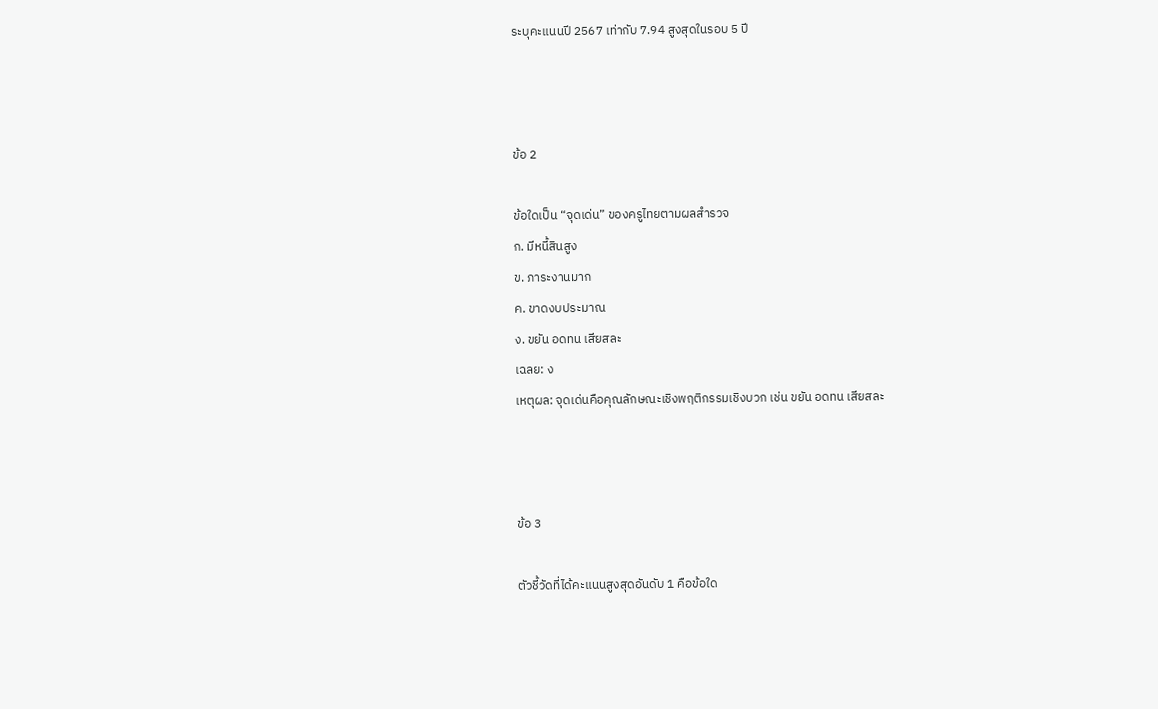ระบุคะแนนปี 2567 เท่ากับ 7.94 สูงสุดในรอบ 5 ปี



ข้อ 2

ข้อใดเป็น “จุดเด่น” ของครูไทยตามผลสำรวจ
ก. มีหนี้สินสูง
ข. ภาระงานมาก
ค. ขาดงบประมาณ
ง. ขยัน อดทน เสียสละ
เฉลย: ง
เหตุผล: จุดเด่นคือคุณลักษณะเชิงพฤติกรรมเชิงบวก เช่น ขยัน อดทน เสียสละ



ข้อ 3

ตัวชี้วัดที่ได้คะแนนสูงสุดอันดับ 1 คือข้อใด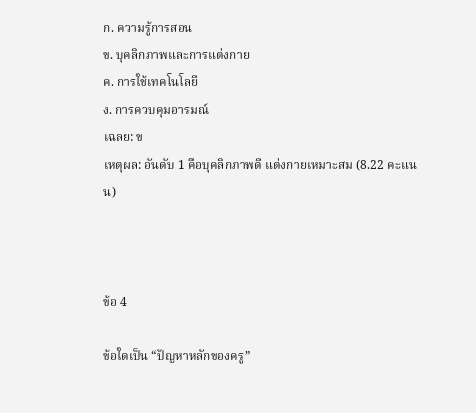ก. ความรู้การสอน
ข. บุคลิกภาพและการแต่งกาย
ค. การใช้เทคโนโลยี
ง. การควบคุมอารมณ์
เฉลย: ข
เหตุผล: อันดับ 1 คือบุคลิกภาพดี แต่งกายเหมาะสม (8.22 คะแนน)



ข้อ 4

ข้อใดเป็น “ปัญหาหลักของครู”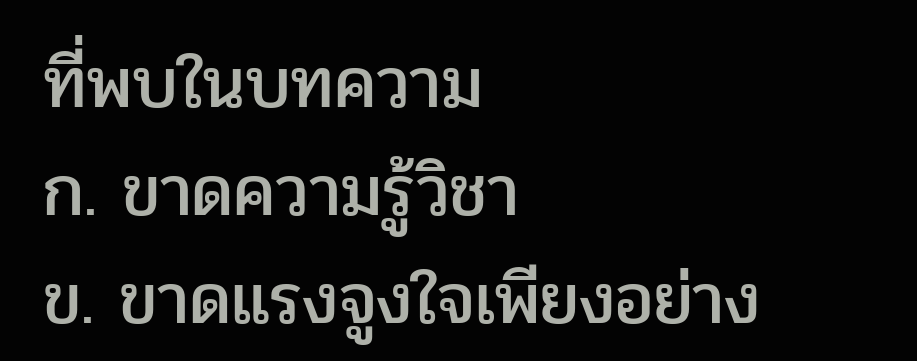ที่พบในบทความ
ก. ขาดความรู้วิชา
ข. ขาดแรงจูงใจเพียงอย่าง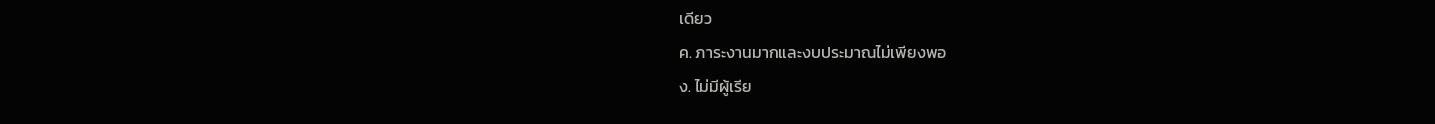เดียว
ค. ภาระงานมากและงบประมาณไม่เพียงพอ
ง. ไม่มีผู้เรีย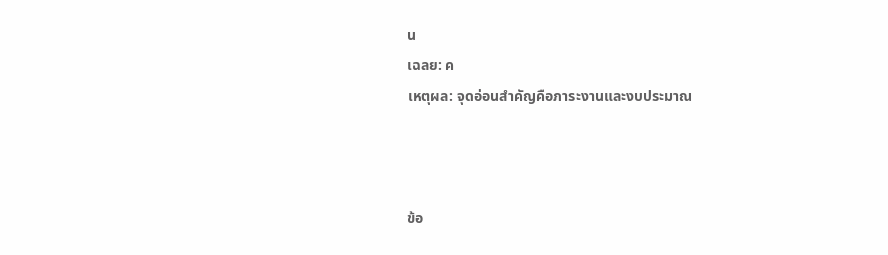น
เฉลย: ค
เหตุผล: จุดอ่อนสำคัญคือภาระงานและงบประมาณ



ข้อ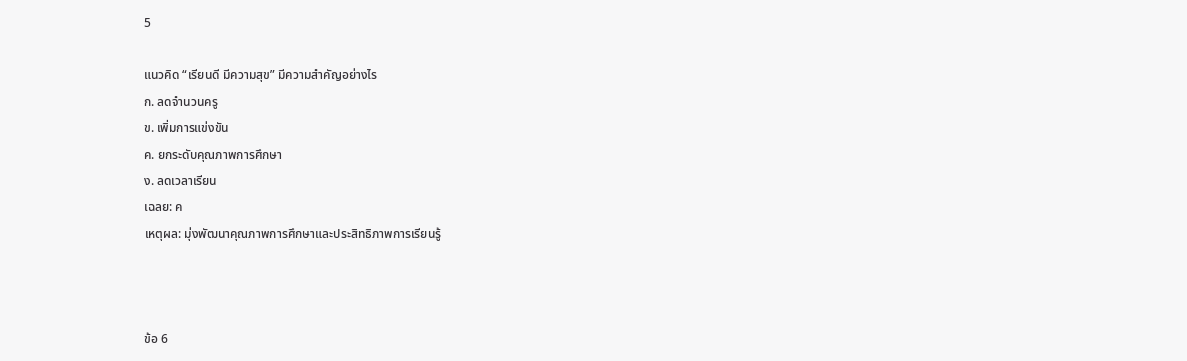5

แนวคิด “เรียนดี มีความสุข” มีความสำคัญอย่างไร
ก. ลดจำนวนครู
ข. เพิ่มการแข่งขัน
ค. ยกระดับคุณภาพการศึกษา
ง. ลดเวลาเรียน
เฉลย: ค
เหตุผล: มุ่งพัฒนาคุณภาพการศึกษาและประสิทธิภาพการเรียนรู้



ข้อ 6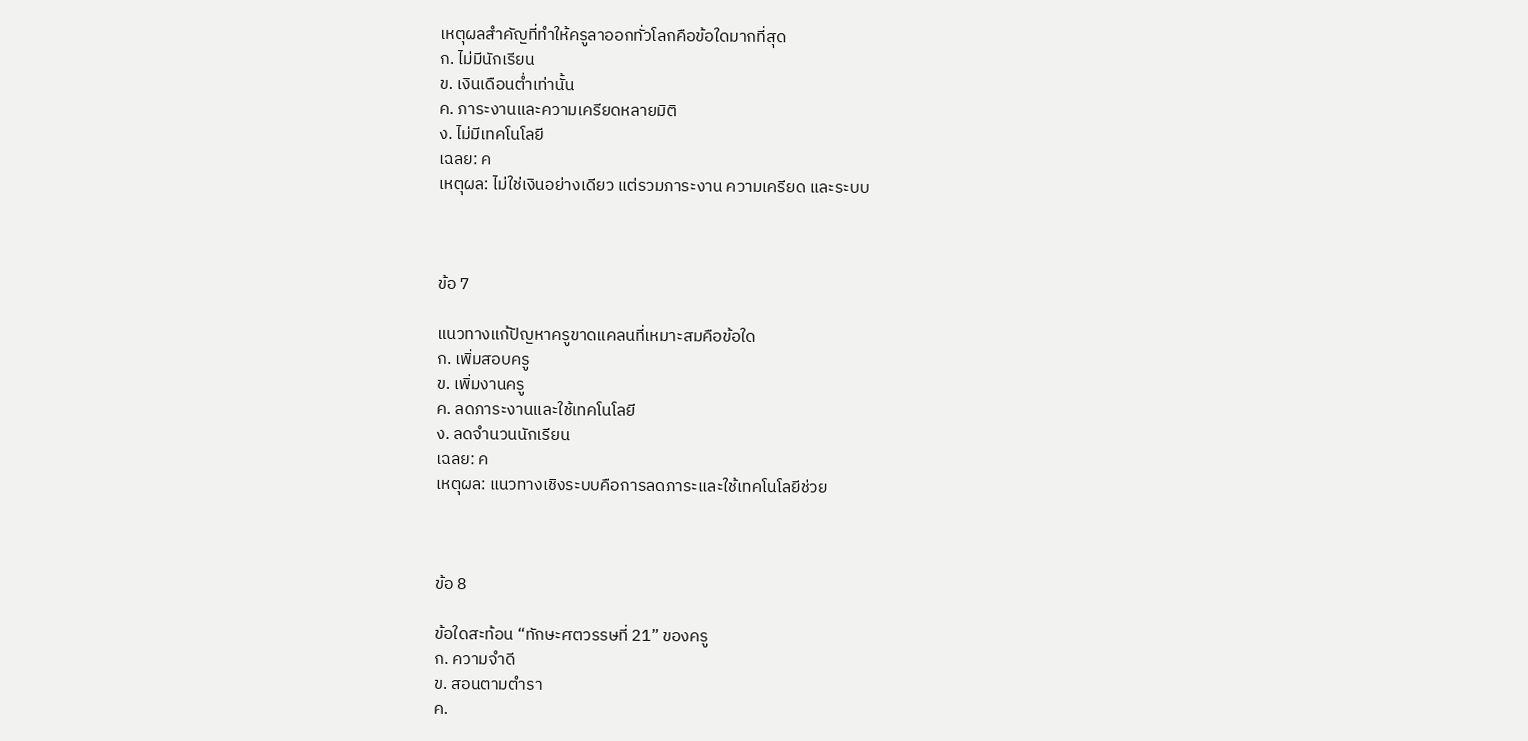เหตุผลสำคัญที่ทำให้ครูลาออกทั่วโลกคือข้อใดมากที่สุด
ก. ไม่มีนักเรียน
ข. เงินเดือนต่ำเท่านั้น
ค. ภาระงานและความเครียดหลายมิติ
ง. ไม่มีเทคโนโลยี
เฉลย: ค
เหตุผล: ไม่ใช่เงินอย่างเดียว แต่รวมภาระงาน ความเครียด และระบบ



ข้อ 7

แนวทางแก้ปัญหาครูขาดแคลนที่เหมาะสมคือข้อใด
ก. เพิ่มสอบครู
ข. เพิ่มงานครู
ค. ลดภาระงานและใช้เทคโนโลยี
ง. ลดจำนวนนักเรียน
เฉลย: ค
เหตุผล: แนวทางเชิงระบบคือการลดภาระและใช้เทคโนโลยีช่วย



ข้อ 8

ข้อใดสะท้อน “ทักษะศตวรรษที่ 21” ของครู
ก. ความจำดี
ข. สอนตามตำรา
ค.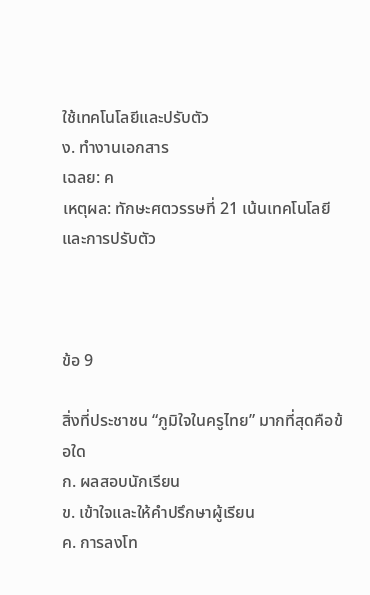ใช้เทคโนโลยีและปรับตัว
ง. ทำงานเอกสาร
เฉลย: ค
เหตุผล: ทักษะศตวรรษที่ 21 เน้นเทคโนโลยีและการปรับตัว



ข้อ 9

สิ่งที่ประชาชน “ภูมิใจในครูไทย” มากที่สุดคือข้อใด
ก. ผลสอบนักเรียน
ข. เข้าใจและให้คำปรึกษาผู้เรียน
ค. การลงโท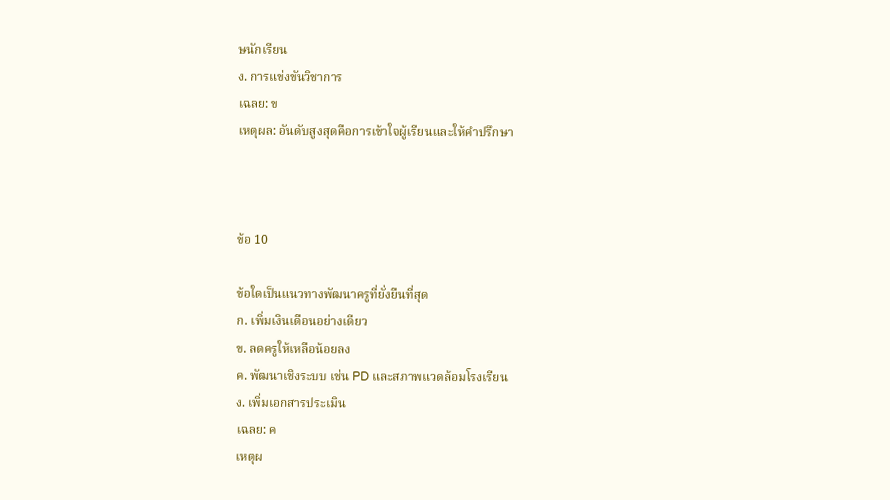ษนักเรียน
ง. การแข่งขันวิชาการ
เฉลย: ข
เหตุผล: อันดับสูงสุดคือการเข้าใจผู้เรียนและให้คำปรึกษา



ข้อ 10

ข้อใดเป็นแนวทางพัฒนาครูที่ยั่งยืนที่สุด
ก. เพิ่มเงินเดือนอย่างเดียว
ข. ลดครูให้เหลือน้อยลง
ค. พัฒนาเชิงระบบ เช่น PD และสภาพแวดล้อมโรงเรียน
ง. เพิ่มเอกสารประเมิน
เฉลย: ค
เหตุผ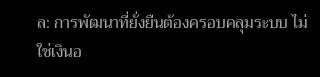ล: การพัฒนาที่ยั่งยืนต้องครอบคลุมระบบ ไม่ใช่เงินอ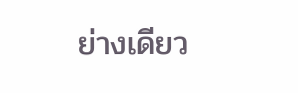ย่างเดียว